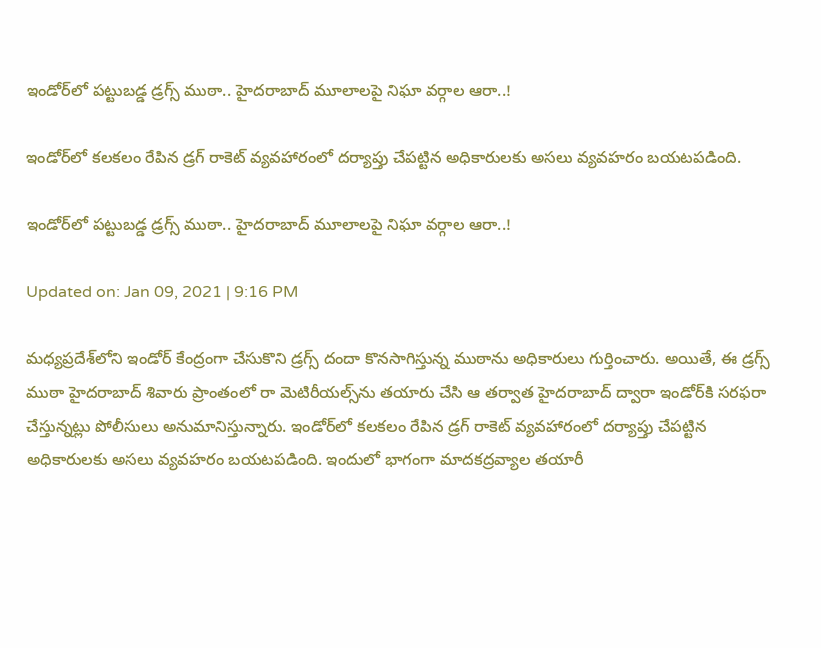ఇండోర్‌లో పట్టుబడ్డ డ్రగ్స్ ముఠా.. హైదరాబాద్ మూలాలపై నిఘా వర్గాల ఆరా..!

ఇండోర్‌లో కలకలం రేపిన డ్రగ్‌ రాకెట్‌ వ్యవహారంలో దర్యాప్తు చేపట్టిన అధికారులకు అసలు వ్యవహరం బయటపడింది.

ఇండోర్‌లో పట్టుబడ్డ డ్రగ్స్ ముఠా.. హైదరాబాద్ మూలాలపై నిఘా వర్గాల ఆరా..!

Updated on: Jan 09, 2021 | 9:16 PM

మధ్యప్రదేశ్‌లోని ఇండోర్‌ కేంద్రంగా చేసుకొని డ్రగ్స్ దందా కొనసాగిస్తున్న ముఠాను అధికారులు గుర్తించారు. అయితే, ఈ డ్రగ్స్ ముఠా హైదరాబాద్‌ శివారు ప్రాంతంలో రా మెటిరీయల్స్‌ను తయారు చేసి ఆ తర్వాత హైదరాబాద్ ద్వారా ఇండోర్‌కి సరఫరా చేస్తున్నట్లు పోలీసులు అనుమానిస్తున్నారు. ఇండోర్‌లో కలకలం రేపిన డ్రగ్‌ రాకెట్‌ వ్యవహారంలో దర్యాప్తు చేపట్టిన అధికారులకు అసలు వ్యవహరం బయటపడింది. ఇందులో భాగంగా మాదకద్రవ్యాల తయారీ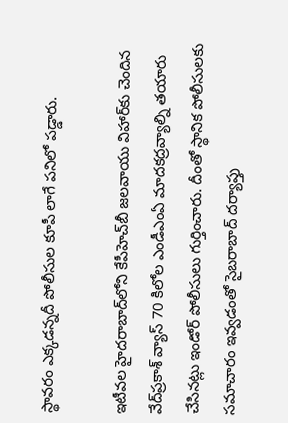స్థావరం ఎక్కడన్నదీ పోలీసుల కూపీ లాగే పనిలో పడ్డారు.

ఇటీవల హైదరాబాద్‌లోని కేపీహెచ్‌బీ జలవాయు విహార్‌కు చెందిన వేద్‌ప్రకాశ్‌ వ్యాస్‌ 70 కిలోల ఎండీఎంఏ మాదకద్రవ్యాల్ని తయారు చేసినట్లు ఇండోర్‌ పోలీసులు గుర్తించారు. దీంతో స్థానిక పోలీసులకు సమాచారం ఇవ్వడంతో సైబరాబాద్‌ దర్యాప్తు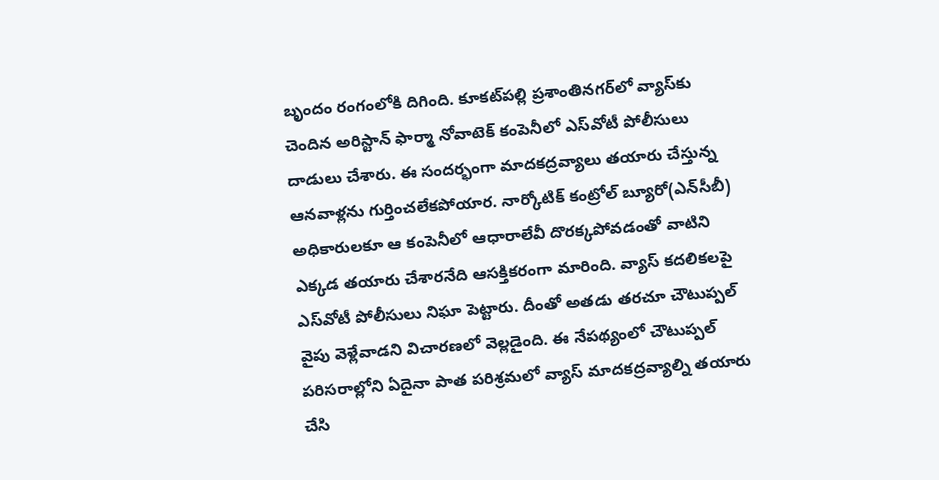బృందం రంగంలోకి దిగింది. కూకట్‌పల్లి ప్రశాంతినగర్‌లో వ్యాస్‌కు చెందిన అరిస్టాన్‌ ఫార్మా నోవాటెక్‌ కంపెనీలో ఎస్‌వోటీ పోలీసులు దాడులు చేశారు. ఈ సందర్భంగా మాదకద్రవ్యాలు తయారు చేస్తున్న ఆనవాళ్లను గుర్తించలేకపోయార. నార్కోటిక్‌ కంట్రోల్‌ బ్యూరో(ఎన్‌సీబీ) అధికారులకూ ఆ కంపెనీలో ఆధారాలేవీ దొరక్కపోవడంతో వాటిని ఎక్కడ తయారు చేశారనేది ఆసక్తికరంగా మారింది. వ్యాస్‌ కదలికలపై ఎస్‌వోటీ పోలీసులు నిఘా పెట్టారు. దీంతో అతడు తరచూ చౌటుప్పల్‌ వైపు వెళ్లేవాడని విచారణలో వెల్లడైంది. ఈ నేపథ్యంలో చౌటుప్పల్‌ పరిసరాల్లోని ఏదైనా పాత పరిశ్రమలో వ్యాస్‌ మాదకద్రవ్యాల్ని తయారు చేసి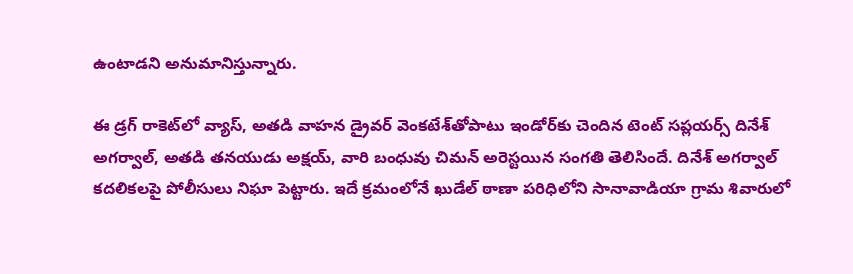ఉంటాడని అనుమానిస్తున్నారు.

ఈ డ్రగ్‌ రాకెట్‌లో వ్యాస్‌, అతడి వాహన డ్రైవర్‌ వెంకటేశ్‌తోపాటు ఇండోర్‌కు చెందిన టెంట్‌ సప్లయర్స్‌ దినేశ్‌ అగర్వాల్‌, అతడి తనయుడు అక్షయ్‌, వారి బంధువు చిమన్‌ అరెస్టయిన సంగతి తెలిసిందే. దినేశ్ అగర్వాల్‌ కదలికలపై పోలీసులు నిఘా పెట్టారు. ఇదే క్రమంలోనే ఖుడేల్‌ ఠాణా పరిధిలోని సానావాడియా గ్రామ శివారులో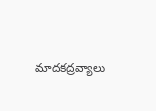మాదకద్రవ్యాలు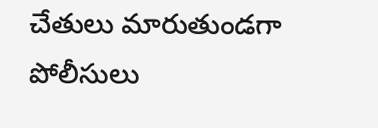చేతులు మారుతుండగా పోలీసులు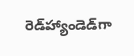రెడ్‌హ్యాండెడ్‌గా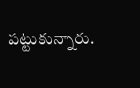పట్టుకున్నారు.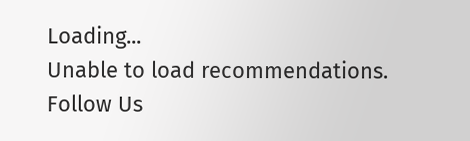Loading...
Unable to load recommendations.
Follow Us